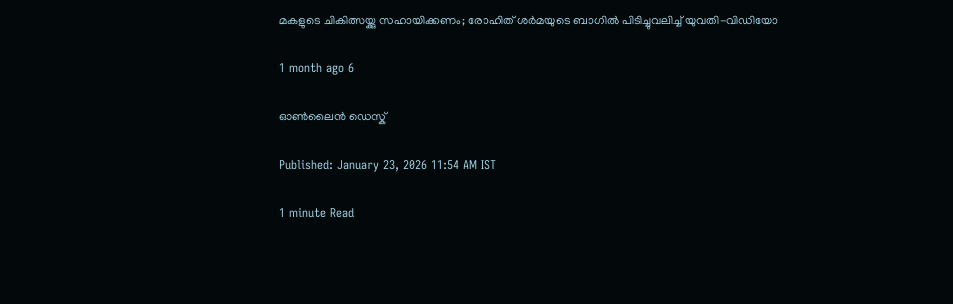മകളുടെ ചികിത്സയ്ക്കു സഹായിക്കണം; രോഹിത് ശർമയുടെ ബാഗിൽ പിടിച്ചുവലിച്ച് യുവതി-വിഡിയോ

1 month ago 6

ഓൺലൈൻ ഡെസ്ക്

Published: January 23, 2026 11:54 AM IST

1 minute Read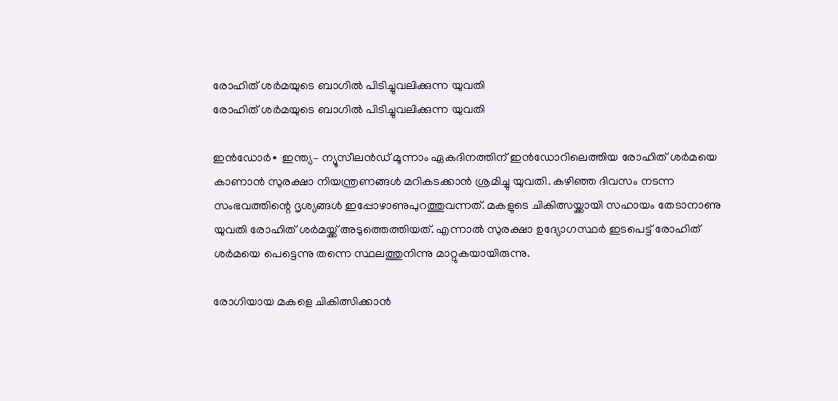രോഹിത് ശർമയുടെ ബാഗിൽ പിടിച്ചുവലിക്കുന്ന യുവതി
രോഹിത് ശർമയുടെ ബാഗിൽ പിടിച്ചുവലിക്കുന്ന യുവതി

ഇൻഡോർ∙ ഇന്ത്യ– ന്യൂസീലൻഡ് മൂന്നാം ഏകദിനത്തിന് ഇൻഡോറിലെത്തിയ രോഹിത് ശർമയെ കാണാൻ സുരക്ഷാ നിയന്ത്രണങ്ങൾ മറികടക്കാന്‍ ശ്രമിച്ചു യുവതി. കഴിഞ്ഞ ദിവസം നടന്ന സംഭവത്തിന്റെ ദൃശ്യങ്ങൾ ഇപ്പോഴാണുപുറത്തുവന്നത്. മകളുടെ ചികിത്സയ്ക്കായി സഹായം തേടാനാണു യുവതി രോഹിത് ശർമയ്ക്ക് അടുത്തെത്തിയത്. എന്നാൽ സുരക്ഷാ ഉദ്യോഗസ്ഥർ ഇടപെട്ട് രോഹിത് ശർമയെ പെട്ടെന്നു തന്നെ സ്ഥലത്തുനിന്നു മാറ്റുകയായിരുന്നു.

രോഗിയായ മകളെ ചികിത്സിക്കാൻ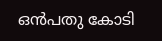ഒൻപതു കോടി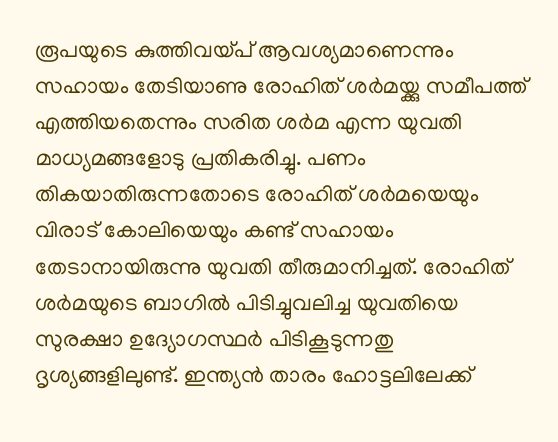രൂപയുടെ കുത്തിവയ്പ് ആവശ്യമാണെന്നും സഹായം തേടിയാണു രോഹിത് ശർമയ്ക്കു സമീപത്ത് എത്തിയതെന്നും സരിത ശര്‍മ എന്ന യുവതി മാധ്യമങ്ങളോടു പ്രതികരിച്ചു. പണം തികയാതിരുന്നതോടെ രോഹിത് ശർമയെയും വിരാട് കോലിയെയും കണ്ട് സഹായം തേടാനായിരുന്നു യുവതി തീരുമാനിച്ചത്. രോഹിത് ശർമയുടെ ബാഗിൽ പിടിച്ചുവലിച്ച യുവതിയെ സുരക്ഷാ ഉദ്യോഗസ്ഥർ പിടികൂടുന്നതു ദൃശ്യങ്ങളിലുണ്ട്. ഇന്ത്യൻ താരം ഹോട്ടലിലേക്ക്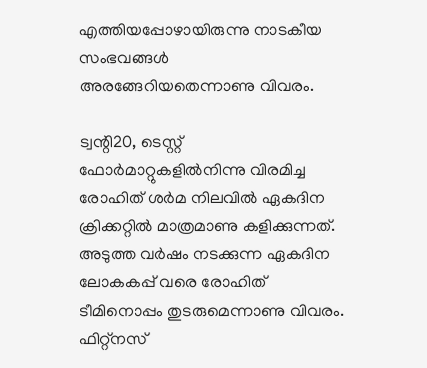എത്തിയപ്പോഴായിരുന്നു നാടകീയ സംഭവങ്ങൾ അരങ്ങേറിയതെന്നാണു വിവരം.

ട്വന്റി20, ടെസ്റ്റ് ഫോര്‍മാറ്റുകളിൽ‌നിന്നു വിരമിച്ച രോഹിത് ശർമ നിലവിൽ ഏകദിന ക്രിക്കറ്റിൽ മാത്രമാണു കളിക്കുന്നത്. അടുത്ത വർഷം നടക്കുന്ന ഏകദിന ലോകകപ്പ് വരെ രോഹിത് ടീമിനൊപ്പം തുടരുമെന്നാണു വിവരം. ഫിറ്റ്നസ്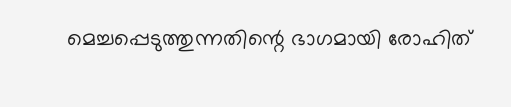മെച്ചപ്പെടുത്തുന്നതിന്റെ ഭാഗമായി രോഹിത്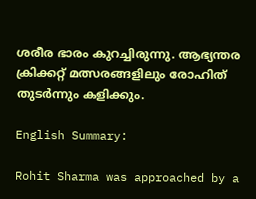ശരീര ഭാരം കുറച്ചിരുന്നു. ആഭ്യന്തര ക്രിക്കറ്റ് മത്സരങ്ങളിലും രോഹിത് തുടർന്നും കളിക്കും.

English Summary:

Rohit Sharma was approached by a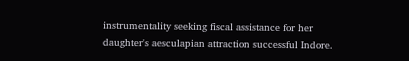instrumentality seeking fiscal assistance for her daughter's aesculapian attraction successful Indore.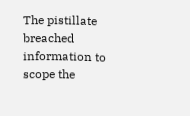The pistillate breached information to scope the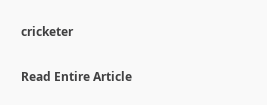cricketer

Read Entire Article